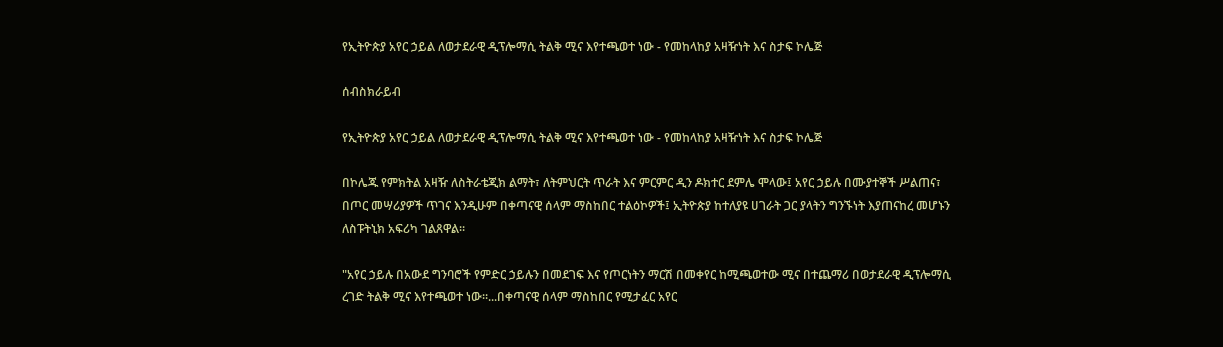የኢትዮጵያ አየር ኃይል ለወታደራዊ ዲፕሎማሲ ትልቅ ሚና እየተጫወተ ነው - የመከላከያ አዛዥነት እና ስታፍ ኮሌጅ

ሰብስክራይብ

የኢትዮጵያ አየር ኃይል ለወታደራዊ ዲፕሎማሲ ትልቅ ሚና እየተጫወተ ነው - የመከላከያ አዛዥነት እና ስታፍ ኮሌጅ

በኮሌጁ የምክትል አዛዥ ለስትራቴጂክ ልማት፣ ለትምህርት ጥራት እና ምርምር ዲን ዶክተር ደምሌ ሞላው፤ አየር ኃይሉ በሙያተኞች ሥልጠና፣ በጦር መሣሪያዎች ጥገና እንዲሁም በቀጣናዊ ሰላም ማስከበር ተልዕኮዎች፤ ኢትዮጵያ ከተለያዩ ሀገራት ጋር ያላትን ግንኙነት እያጠናከረ መሆኑን ለስፑትኒክ አፍሪካ ገልጸዋል።

"አየር ኃይሉ በአውደ ግንባሮች የምድር ኃይሉን በመደገፍ እና የጦርነትን ማርሽ በመቀየር ከሚጫወተው ሚና በተጨማሪ በወታደራዊ ዲፕሎማሲ ረገድ ትልቅ ሚና እየተጫወተ ነው።...በቀጣናዊ ሰላም ማስከበር የሚታፈር አየር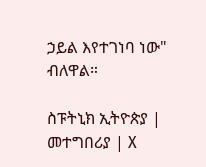ኃይል እየተገነባ ነው" ብለዋል።

ስፑትኒክ ኢትዮጵያ | መተግበሪያ | X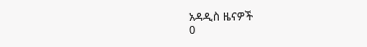አዳዲስ ዜናዎች
0